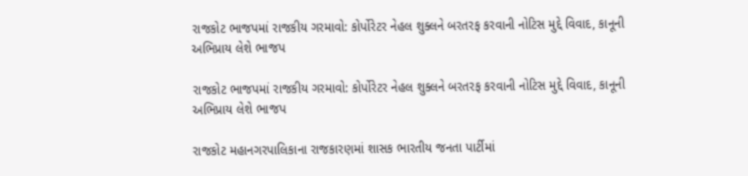રાજકોટ ભાજપમાં રાજકીય ગરમાવો: કોર્પોરેટર નેહલ શુક્લને બરતરફ કરવાની નોટિસ મુદ્દે વિવાદ, કાનૂની અભિપ્રાય લેશે ભાજપ

રાજકોટ ભાજપમાં રાજકીય ગરમાવો: કોર્પોરેટર નેહલ શુક્લને બરતરફ કરવાની નોટિસ મુદ્દે વિવાદ, કાનૂની અભિપ્રાય લેશે ભાજપ

રાજકોટ મહાનગરપાલિકાના રાજકારણમાં શાસક ભારતીય જનતા પાર્ટીમાં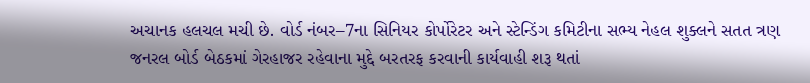અચાનક હલચલ મચી છે. વોર્ડ નંબર–7ના સિનિયર કોર્પોરેટર અને સ્ટેન્ડિંગ કમિટીના સભ્ય નેહલ શુક્લને સતત ત્રણ જનરલ બોર્ડ બેઠકમાં ગેરહાજર રહેવાના મુદ્દે બરતરફ કરવાની કાર્યવાહી શરૂ થતાં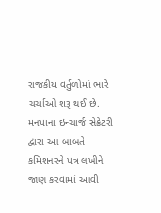રાજકીય વર્તુળોમાં ભારે ચર્ચાઓ શરૂ થઈ છે. મનપાના ઇન્ચાર્જ સેક્રેટરી દ્વારા આ બાબતે કમિશનરને પત્ર લખીને જાણ કરવામાં આવી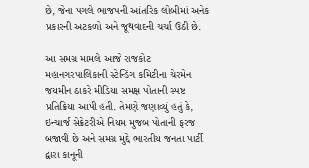છે, જેના પગલે ભાજપની આંતરિક લોબીમાં અનેક પ્રકારની અટકળો અને જૂથવાદની ચર્ચા ઉઠી છે.

આ સમગ્ર મામલે આજે રાજકોટ મહાનગરપાલિકાની સ્ટેન્ડિંગ કમિટીના ચેરમેન જયમીન ઠાકરે મીડિયા સમક્ષ પોતાની સ્પષ્ટ પ્રતિક્રિયા આપી હતી. તેમણે જણાવ્યું હતું કે, ઇન્ચાર્જ સેક્રેટરીએ નિયમ મુજબ પોતાની ફરજ બજાવી છે અને સમગ્ર મુદ્દે ભારતીય જનતા પાર્ટી દ્વારા કાનૂની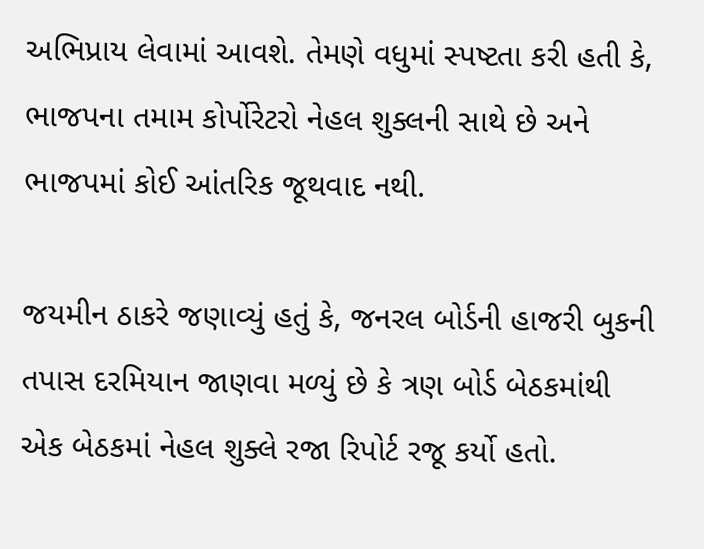અભિપ્રાય લેવામાં આવશે. તેમણે વધુમાં સ્પષ્ટતા કરી હતી કે, ભાજપના તમામ કોર્પોરેટરો નેહલ શુક્લની સાથે છે અને ભાજપમાં કોઈ આંતરિક જૂથવાદ નથી.

જયમીન ઠાકરે જણાવ્યું હતું કે, જનરલ બોર્ડની હાજરી બુકની તપાસ દરમિયાન જાણવા મળ્યું છે કે ત્રણ બોર્ડ બેઠકમાંથી એક બેઠકમાં નેહલ શુક્લે રજા રિપોર્ટ રજૂ કર્યો હતો.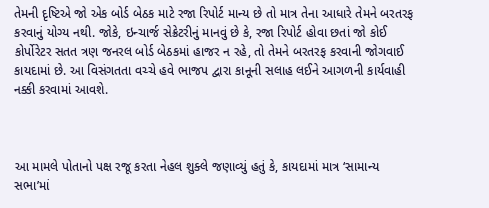તેમની દૃષ્ટિએ જો એક બોર્ડ બેઠક માટે રજા રિપોર્ટ માન્ય છે તો માત્ર તેના આધારે તેમને બરતરફ કરવાનું યોગ્ય નથી. જોકે, ઇન્ચાર્જ સેક્રેટરીનું માનવું છે કે, રજા રિપોર્ટ હોવા છતાં જો કોઈ કોર્પોરેટર સતત ત્રણ જનરલ બોર્ડ બેઠકમાં હાજર ન રહે, તો તેમને બરતરફ કરવાની જોગવાઈ કાયદામાં છે. આ વિસંગતતા વચ્ચે હવે ભાજપ દ્વારા કાનૂની સલાહ લઈને આગળની કાર્યવાહી નક્કી કરવામાં આવશે.



આ મામલે પોતાનો પક્ષ રજૂ કરતા નેહલ શુક્લે જણાવ્યું હતું કે, કાયદામાં માત્ર ‘સામાન્ય સભા’માં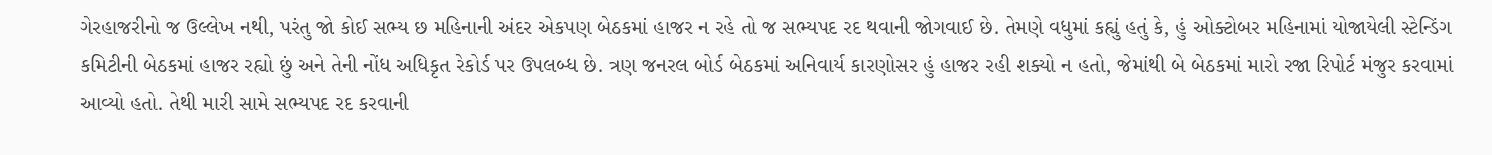ગેરહાજરીનો જ ઉલ્લેખ નથી, પરંતુ જો કોઈ સભ્ય છ મહિનાની અંદર એકપણ બેઠકમાં હાજર ન રહે તો જ સભ્યપદ રદ થવાની જોગવાઈ છે. તેમણે વધુમાં કહ્યું હતું કે, હું ઓક્ટોબર મહિનામાં યોજાયેલી સ્ટેન્ડિંગ કમિટીની બેઠકમાં હાજર રહ્યો છું અને તેની નોંધ અધિકૃત રેકોર્ડ પર ઉપલબ્ધ છે. ત્રણ જનરલ બોર્ડ બેઠકમાં અનિવાર્ય કારણોસર હું હાજર રહી શક્યો ન હતો, જેમાંથી બે બેઠકમાં મારો રજા રિપોર્ટ મંજુર કરવામાં આવ્યો હતો. તેથી મારી સામે સભ્યપદ રદ કરવાની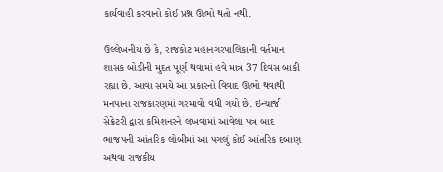કાર્યવાહી કરવાનો કોઈ પ્રશ્ન ઊભો થતો નથી.

ઉલ્લેખનીય છે કે, રાજકોટ મહાનગરપાલિકાની વર્તમાન શાસક બોડીની મુદત પૂર્ણ થવામાં હવે માત્ર 37 દિવસ બાકી રહ્યા છે. આવા સમયે આ પ્રકારનો વિવાદ ઊભો થવાથી મનપાના રાજકારણમાં ગરમાવો વધી ગયો છે. ઇન્ચાર્જ સેક્રેટરી દ્વારા કમિશનરને લખવામાં આવેલા પત્ર બાદ ભાજપની આંતરિક લોબીમાં આ પગલું કોઈ આંતરિક દબાણ અથવા રાજકીય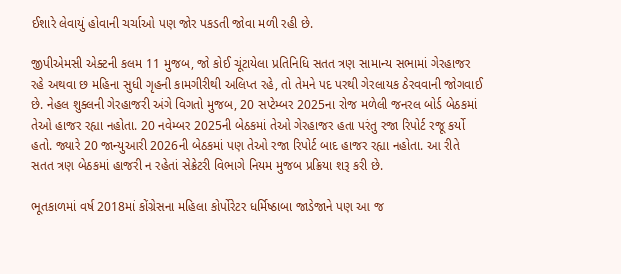ઈશારે લેવાયું હોવાની ચર્ચાઓ પણ જોર પકડતી જોવા મળી રહી છે.

જીપીએમસી એક્ટની કલમ 11 મુજબ, જો કોઈ ચૂંટાયેલા પ્રતિનિધિ સતત ત્રણ સામાન્ય સભામાં ગેરહાજર રહે અથવા છ મહિના સુધી ગૃહની કામગીરીથી અલિપ્ત રહે, તો તેમને પદ પરથી ગેરલાયક ઠેરવવાની જોગવાઈ છે. નેહલ શુક્લની ગેરહાજરી અંગે વિગતો મુજબ, 20 સપ્ટેમ્બર 2025ના રોજ મળેલી જનરલ બોર્ડ બેઠકમાં તેઓ હાજર રહ્યા નહોતા. 20 નવેમ્બર 2025ની બેઠકમાં તેઓ ગેરહાજર હતા પરંતુ રજા રિપોર્ટ રજૂ કર્યો હતો. જ્યારે 20 જાન્યુઆરી 2026ની બેઠકમાં પણ તેઓ રજા રિપોર્ટ બાદ હાજર રહ્યા નહોતા. આ રીતે સતત ત્રણ બેઠકમાં હાજરી ન રહેતાં સેક્રેટરી વિભાગે નિયમ મુજબ પ્રક્રિયા શરૂ કરી છે.

ભૂતકાળમાં વર્ષ 2018માં કોંગ્રેસના મહિલા કોર્પોરેટર ધર્મિષ્ઠાબા જાડેજાને પણ આ જ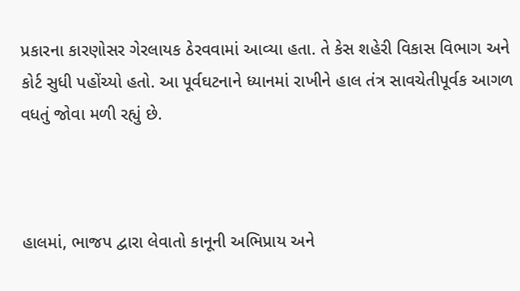પ્રકારના કારણોસર ગેરલાયક ઠેરવવામાં આવ્યા હતા. તે કેસ શહેરી વિકાસ વિભાગ અને કોર્ટ સુધી પહોંચ્યો હતો. આ પૂર્વઘટનાને ધ્યાનમાં રાખીને હાલ તંત્ર સાવચેતીપૂર્વક આગળ વધતું જોવા મળી રહ્યું છે.



હાલમાં, ભાજપ દ્વારા લેવાતો કાનૂની અભિપ્રાય અને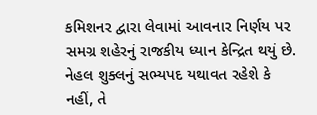કમિશનર દ્વારા લેવામાં આવનાર નિર્ણય પર સમગ્ર શહેરનું રાજકીય ધ્યાન કેન્દ્રિત થયું છે. નેહલ શુક્લનું સભ્યપદ યથાવત રહેશે કે નહીં, તે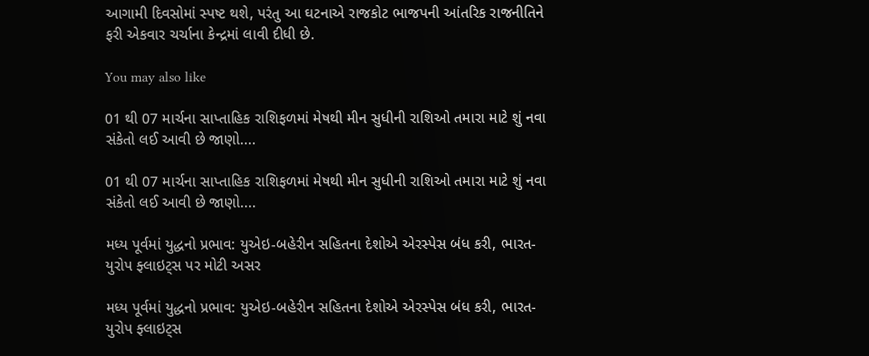આગામી દિવસોમાં સ્પષ્ટ થશે, પરંતુ આ ઘટનાએ રાજકોટ ભાજપની આંતરિક રાજનીતિને ફરી એકવાર ચર્ચાના કેન્દ્રમાં લાવી દીધી છે.

You may also like

01 થી 07 માર્ચના સાપ્તાહિક રાશિફળમાં મેષથી મીન સુધીની રાશિઓ તમારા માટે શું નવા સંકેતો લઈ આવી છે જાણો....

01 થી 07 માર્ચના સાપ્તાહિક રાશિફળમાં મેષથી મીન સુધીની રાશિઓ તમારા માટે શું નવા સંકેતો લઈ આવી છે જાણો....

મધ્ય પૂર્વમાં યુદ્ધનો પ્રભાવ: યુએઇ-બહેરીન સહિતના દેશોએ એરસ્પેસ બંધ કરી, ભારત-યુરોપ ફ્લાઇટ્સ પર મોટી અસર

મધ્ય પૂર્વમાં યુદ્ધનો પ્રભાવ: યુએઇ-બહેરીન સહિતના દેશોએ એરસ્પેસ બંધ કરી, ભારત-યુરોપ ફ્લાઇટ્સ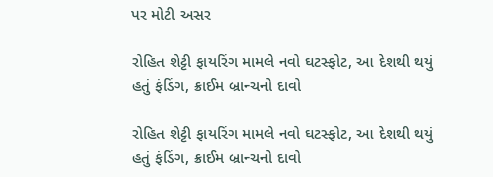પર મોટી અસર

રોહિત શેટ્ટી ફાયરિંગ મામલે નવો ઘટસ્ફોટ, આ દેશથી થયું હતું ફંડિંગ, ક્રાઈમ બ્રાન્ચનો દાવો

રોહિત શેટ્ટી ફાયરિંગ મામલે નવો ઘટસ્ફોટ, આ દેશથી થયું હતું ફંડિંગ, ક્રાઈમ બ્રાન્ચનો દાવો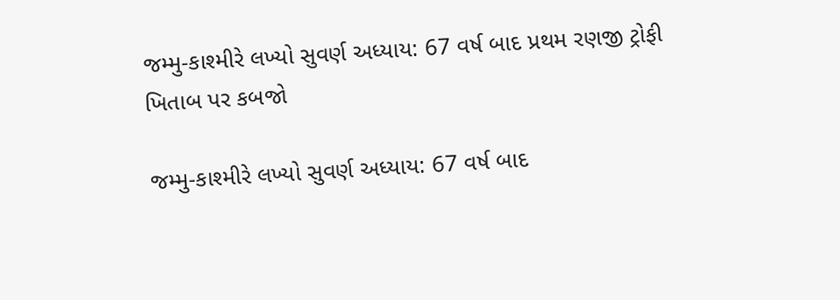જમ્મુ-કાશ્મીરે લખ્યો સુવર્ણ અધ્યાય: 67 વર્ષ બાદ પ્રથમ રણજી ટ્રોફી ખિતાબ પર કબજો

જમ્મુ-કાશ્મીરે લખ્યો સુવર્ણ અધ્યાય: 67 વર્ષ બાદ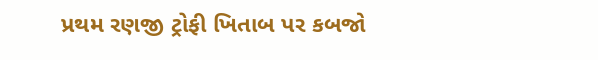પ્રથમ રણજી ટ્રોફી ખિતાબ પર કબજો